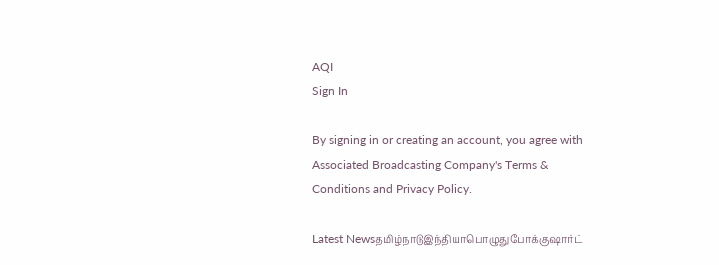AQI
Sign In

By signing in or creating an account, you agree with Associated Broadcasting Company's Terms & Conditions and Privacy Policy.

Latest Newsதமிழ்நாடுஇந்தியாபொழுதுபோக்குஷார்ட்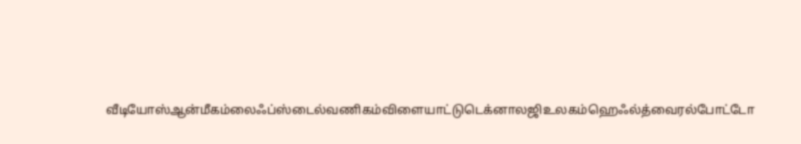வீடியோஸ்ஆன்மீகம்லைஃப்ஸ்டைல்வணிகம்விளையாட்டுடெக்னாலஜிஉலகம்ஹெஃல்த்வைரல்போட்டோ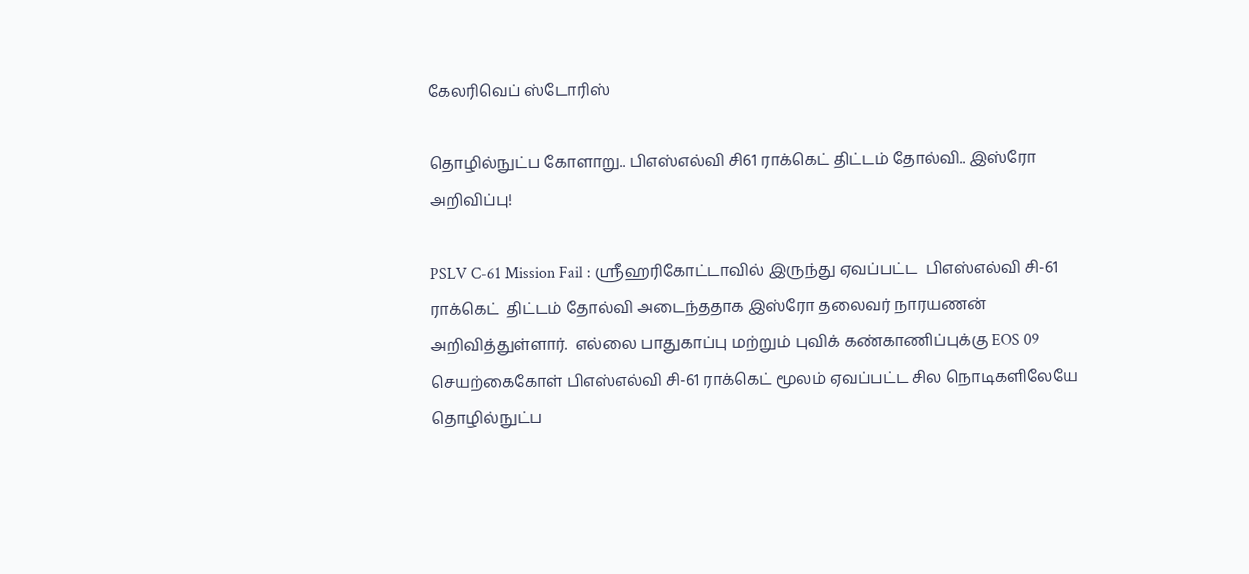கேலரிவெப் ஸ்டோரிஸ்

தொழில்நுட்ப கோளாறு.. பிஎஸ்எல்வி சி61 ராக்கெட் திட்டம் தோல்வி.. இஸ்ரோ அறிவிப்பு!

PSLV C-61 Mission Fail : ஸ்ரீஹரிகோட்டாவில் இருந்து ஏவப்பட்ட  பிஎஸ்எல்வி சி-61 ராக்கெட்  திட்டம் தோல்வி அடைந்ததாக இஸ்ரோ தலைவர் நாரயணன் அறிவித்துள்ளார்.  எல்லை பாதுகாப்பு மற்றும் புவிக் கண்காணிப்புக்கு EOS 09 செயற்கைகோள் பிஎஸ்எல்வி சி-61 ராக்கெட் மூலம் ஏவப்பட்ட சில நொடிகளிலேயே தொழில்நுட்ப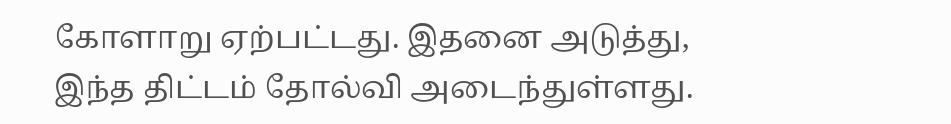கோளாறு ஏற்பட்டது. இதனை அடுத்து, இந்த திட்டம் தோல்வி அடைந்துள்ளது.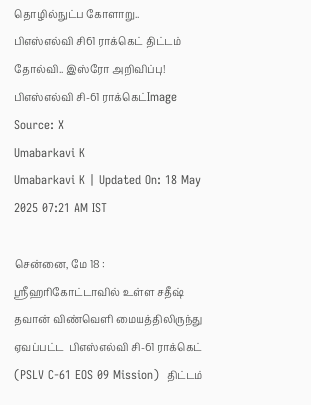தொழில்நுட்ப கோளாறு..  பிஎஸ்எல்வி சி61 ராக்கெட் திட்டம் தோல்வி.. இஸ்ரோ அறிவிப்பு!
பிஎஸ்எல்வி சி-61 ராக்கெட்Image Source: X
Umabarkavi K
Umabarkavi K | Updated On: 18 May 2025 07:21 AM IST

சென்னை, மே 18 : ஸ்ரீஹரிகோட்டாவில் உள்ள சதீஷ் தவான் விண்வெளி மையத்திலிருந்து ஏவப்பட்ட  பிஎஸ்எல்வி சி-61 ராக்கெட் (PSLV C-61 EOS 09 Mission)  திட்டம்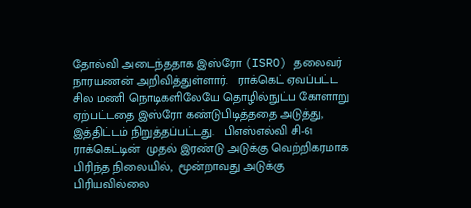தோல்வி அடைந்ததாக இஸ்ரோ (ISRO) தலைவர் நாரயணன் அறிவித்துள்ளார்.   ராக்கெட் ஏவப்பட்ட சில மணி நொடிகளிலேயே தொழில்நுட்ப கோளாறு ஏற்பட்டதை இஸ்ரோ கண்டுபிடித்ததை அடுத்து,  இத்திட்டம் நிறுத்தப்பட்டது.   பிஎஸ்எல்வி சி-61 ராக்கெட்டின்  முதல் இரண்டு அடுக்கு வெற்றிகரமாக பிரிந்த நிலையில்,  மூன்றாவது அடுக்கு பிரியவில்லை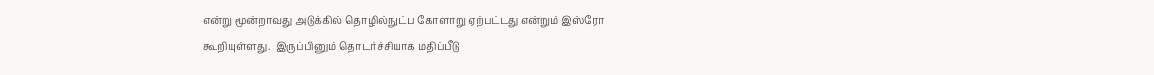என்று மூன்றாவது அடுக்கில் தொழில்நுட்ப கோளாறு ஏற்பட்டது என்றும் இஸ்ரோ கூறியுள்ளது.  இருப்பினும் தொடர்ச்சியாக மதிப்பீடு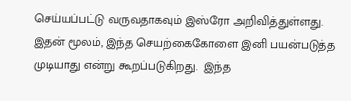செய்யப்பட்டு வருவதாகவும் இஸ்ரோ அறிவித்துள்ளது. இதன் மூலம், இந்த செயற்கைகோளை இனி பயன்படுத்த முடியாது என்று கூறப்படுகிறது.  இந்த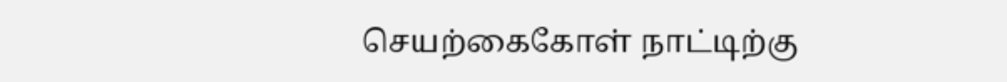செயற்கைகோள் நாட்டிற்கு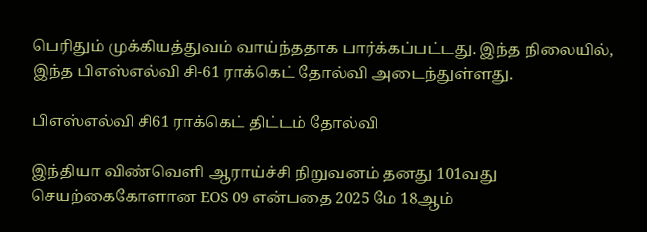பெரிதும் முக்கியத்துவம் வாய்ந்ததாக பார்க்கப்பட்டது. இந்த நிலையில், இந்த பிஎஸ்எல்வி சி-61 ராக்கெட் தோல்வி அடைந்துள்ளது.

பிஎஸ்எல்வி சி61 ராக்கெட் திட்டம் தோல்வி

இந்தியா விண்வெளி ஆராய்ச்சி நிறுவனம் தனது 101வது செயற்கைகோளான EOS 09 என்பதை 2025 மே 18ஆம்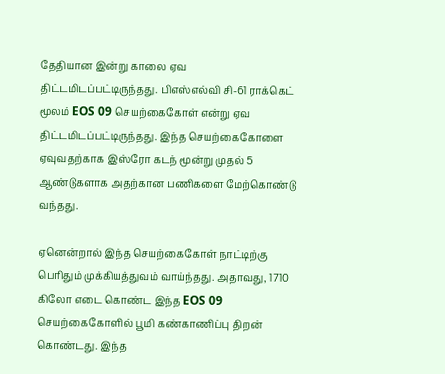தேதியான இன்று காலை ஏவ திட்டமிடப்பட்டிருந்தது. பிஎஸ்எல்வி சி-61 ராக்கெட் மூலம் EOS 09 செயற்கைகோள் என்று ஏவ திட்டமிடப்பட்டிருந்தது. இந்த செயற்கைகோளை ஏவுவதற்காக இஸ்ரோ கடந் மூன்று முதல் 5 ஆண்டுகளாக அதற்கான பணிகளை மேற்கொண்டு வந்தது.

ஏனென்றால் இந்த செயற்கைகோள் நாட்டிற்கு பெரிதும் முக்கியத்துவம் வாய்ந்தது. அதாவது, 1710 கிலோ எடை கொண்ட இந்த EOS 09 செயற்கைகோளில் பூமி கண்காணிப்பு திறன் கொண்டது. இந்த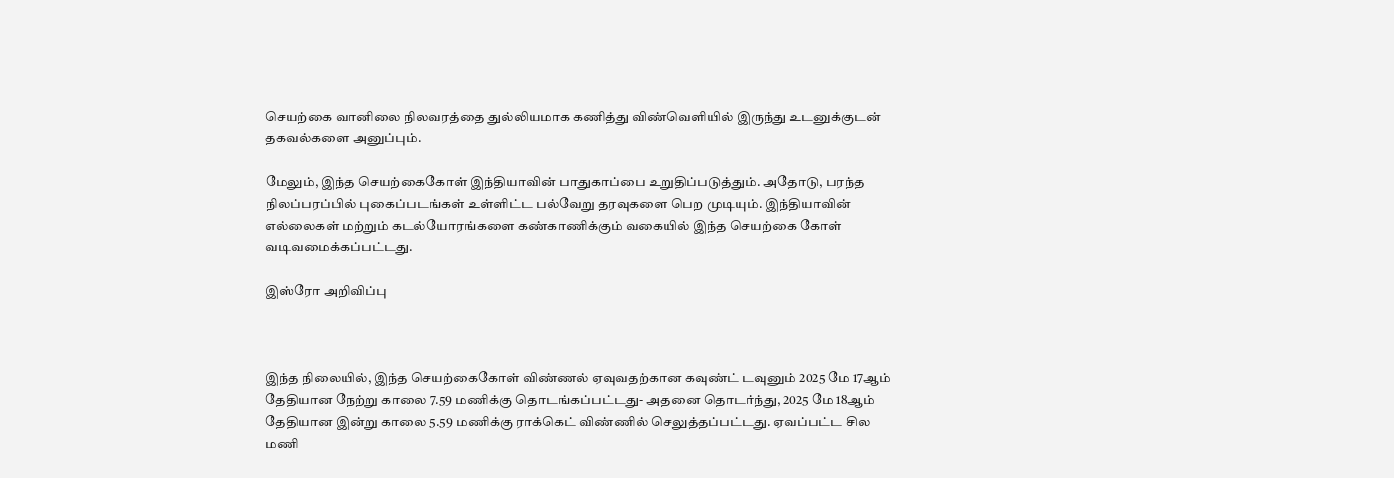செயற்கை வானிலை நிலவரத்தை துல்லியமாக கணித்து விண்வெளியில் இருந்து உடனுக்குடன் தகவல்களை அனுப்பும்.

மேலும், இந்த செயற்கைகோள் இந்தியாவின் பாதுகாப்பை உறுதிப்படுத்தும். அதோடு, பரந்த நிலப்பரப்பில் புகைப்படங்கள் உள்ளிட்ட பல்வேறு தரவுகளை பெற முடியும். இந்தியாவின் எல்லைகள் மற்றும் கடல்யோரங்களை கண்காணிக்கும் வகையில் இந்த செயற்கை கோள் வடிவமைக்கப்பட்டது.

இஸ்ரோ அறிவிப்பு



இந்த நிலையில், இந்த செயற்கைகோள் விண்ணல் ஏவுவதற்கான கவுண்ட் டவுனும் 2025 மே 17ஆம் தேதியான நேற்று காலை 7.59 மணிக்கு தொடங்கப்பட்டது- அதனை தொடர்ந்து, 2025 மே 18ஆம் தேதியான இன்று காலை 5.59 மணிக்கு ராக்கெட் விண்ணில் செலுத்தப்பட்டது. ஏவப்பட்ட சில மணி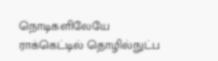நொடிகளிலேயே ராக்கெட்டில் தொழில்நுட்ப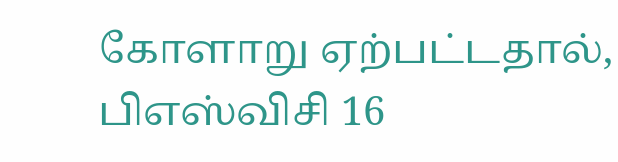கோளாறு ஏற்பட்டதால், பிஎஸ்விசி 16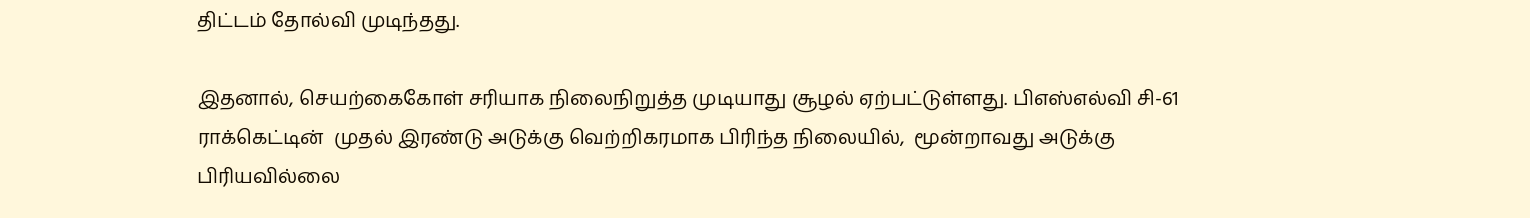திட்டம் தோல்வி முடிந்தது.

இதனால், செயற்கைகோள் சரியாக நிலைநிறுத்த முடியாது சூழல் ஏற்பட்டுள்ளது. பிஎஸ்எல்வி சி-61 ராக்கெட்டின்  முதல் இரண்டு அடுக்கு வெற்றிகரமாக பிரிந்த நிலையில்,  மூன்றாவது அடுக்கு பிரியவில்லை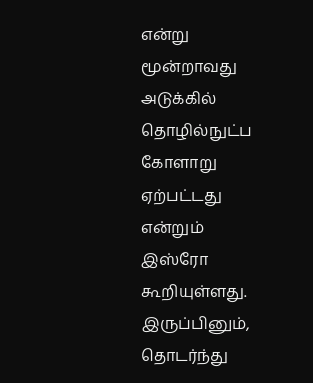என்று மூன்றாவது அடுக்கில் தொழில்நுட்ப கோளாறு ஏற்பட்டது என்றும் இஸ்ரோ கூறியுள்ளது.  இருப்பினும்,  தொடர்ந்து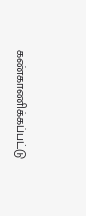கண்காணிக்கப்பட்டு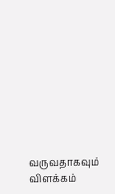வருவதாகவும் விளக்கம்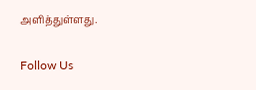அளித்துள்ளது.

Follow Us